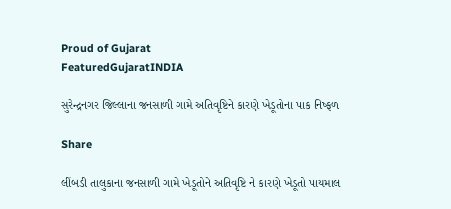Proud of Gujarat
FeaturedGujaratINDIA

સુરેન્દ્રનગર જિલ્લાના જનસાળી ગામે અતિવૃષ્ટિને કારણે ખેડૂતોના પાક નિષ્ફળ

Share

લીંબડી તાલુકાના જનસાળી ગામે ખેડૂતોને અતિવૃષ્ટિ ને કારણે ખેડૂતો પાયમાલ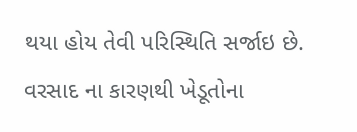થયા હોય તેવી પરિસ્થિતિ સર્જાઇ છે. વરસાદ ના કારણથી ખેડૂતોના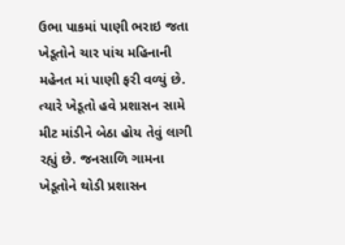ઉભા પાકમાં પાણી ભરાઇ જતા ખેડૂતોને ચાર પાંચ મહિનાની મહેનત માં પાણી ફરી વળ્યું છે. ત્યારે ખેડૂતો હવે પ્રશાસન સામે મીટ માંડીને બેઠા હોય તેવું લાગી રહ્યું છે. જનસાળિ ગામના ખેડૂતોને થોડી પ્રશાસન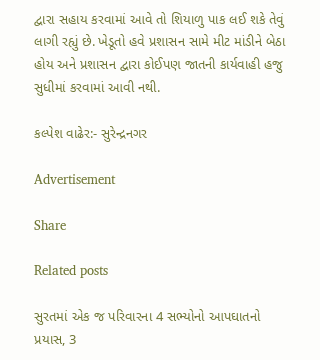દ્વારા સહાય કરવામાં આવે તો શિયાળુ પાક લઈ શકે તેવું લાગી રહ્યું છે. ખેડૂતો હવે પ્રશાસન સામે મીટ માંડીને બેઠા હોય અને પ્રશાસન દ્વારા કોઈપણ જાતની કાર્યવાહી હજુ સુધીમાં કરવામાં આવી નથી.

કલ્પેશ વાઢેર:- સુરેન્દ્રનગર

Advertisement

Share

Related posts

સુરતમાં એક જ પરિવારના 4 સભ્યોનો આપઘાતનો પ્રયાસ, 3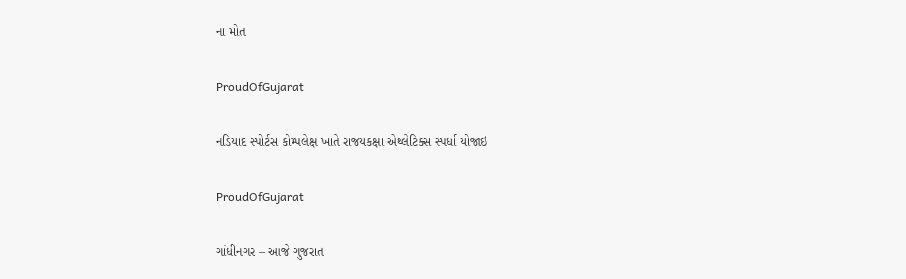ના મોત

ProudOfGujarat

નડિયાદ સ્પોર્ટસ કોમ્પલેક્ષ ખાતે રાજયકક્ષા એથ્લેટિક્સ સ્પર્ધા યોજાઇ

ProudOfGujarat

ગાંધીનગર – આજે ગુજરાત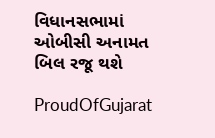વિધાનસભામાં ઓબીસી અનામત બિલ રજૂ થશે

ProudOfGujarat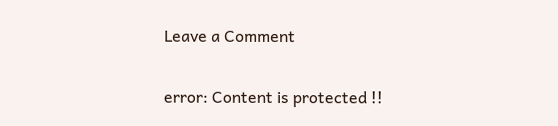Leave a Comment

error: Content is protected !!